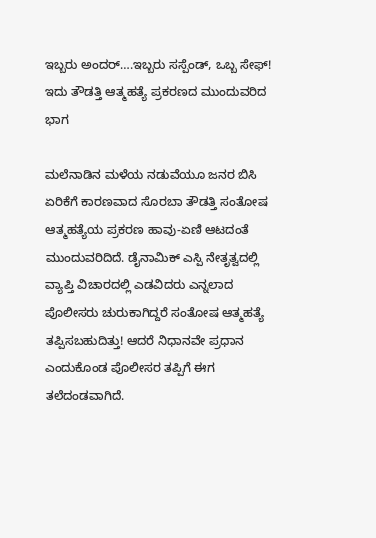ಇಬ್ಬರು ಅಂದರ್….ಇಬ್ಬರು ಸಸ್ಪೆಂಡ್‌, ಒಬ್ಬ ಸೇಫ್! ಇದು ತೌಡತ್ತಿ ಆತ್ಮಹತ್ಯೆ ಪ್ರಕರಣದ ಮುಂದುವರಿದ ಭಾಗ

ಮಲೆನಾಡಿನ ಮಳೆಯ ನಡುವೆಯೂ ಜನರ ಬಿಸಿ ಏರಿಕೆಗೆ ಕಾರಣವಾದ ಸೊರಬಾ ತೌಡತ್ತಿ ಸಂತೋಷ ಆತ್ಮಹತ್ಯೆಯ ಪ್ರಕರಣ ಹಾವು-ಏಣಿ ಆಟದಂತೆ ಮುಂದುವರಿದಿದೆ. ಡೈನಾಮಿಕ್ ಎಸ್ಪಿ ನೇತೃತ್ವದಲ್ಲಿ‌ ವ್ಯಾಪ್ತಿ ವಿಚಾರದಲ್ಲಿ ಎಡವಿದರು ಎನ್ನಲಾದ ಪೊಲೀಸರು ಚುರುಕಾಗಿದ್ದರೆ ಸಂತೋಷ ಆತ್ಮಹತ್ಯೆ ತಪ್ಪಿಸಬಹುದಿತ್ತು! ಆದರೆ ನಿಧಾನವೇ ಪ್ರಧಾನ ಎಂದುಕೊಂಡ ಪೊಲೀಸರ ತಪ್ಪಿಗೆ ಈಗ ತಲೆದಂಡವಾಗಿದೆ.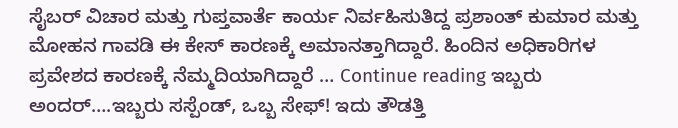ಸೈಬರ್‌ ವಿಚಾರ ಮತ್ತು ಗುಪ್ತವಾರ್ತೆ ಕಾರ್ಯ ನಿರ್ವಹಿಸುತಿದ್ದ ಪ್ರಶಾಂತ್‌ ಕುಮಾರ ಮತ್ತು ಮೋಹನ ಗಾವಡಿ ಈ ಕೇಸ್‌ ಕಾರಣಕ್ಕೆ ಅಮಾನತ್ತಾಗಿದ್ದಾರೆ. ಹಿಂದಿನ ಅಧಿಕಾರಿಗಳ ಪ್ರವೇಶದ ಕಾರಣಕ್ಕೆ ನೆಮ್ಮದಿಯಾಗಿದ್ದಾರೆ … Continue reading ಇಬ್ಬರು ಅಂದರ್….ಇಬ್ಬರು ಸಸ್ಪೆಂಡ್‌, ಒಬ್ಬ ಸೇಫ್! ಇದು ತೌಡತ್ತಿ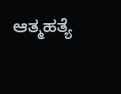ಆತ್ಮಹತ್ಯೆ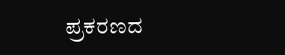ಪ್ರಕರಣದ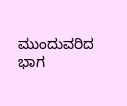ಮುಂದುವರಿದ ಭಾಗ